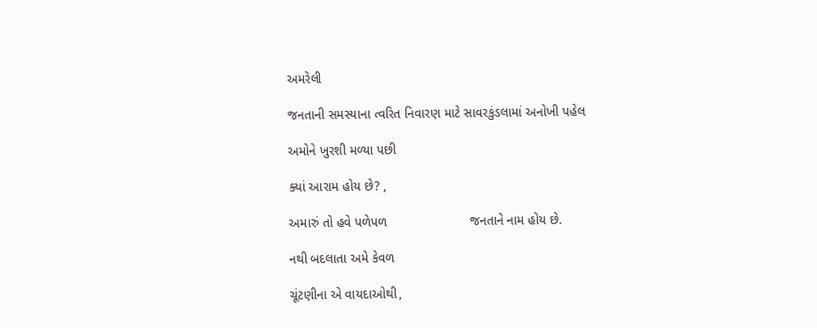અમરેલી

જનતાની સમસ્યાના ત્વરિત નિવારણ માટે સાવરકુંડલામાં અનોખી પહેલ

અમોને ખુરશી મળ્યા પછી

ક્યાં આરામ હોય છે? ,

અમારું તો હવે પળેપળ                       જનતાને નામ હોય છે.

નથી બદલાતા અમે કેવળ

ચૂંટણીના એ વાયદાઓથી,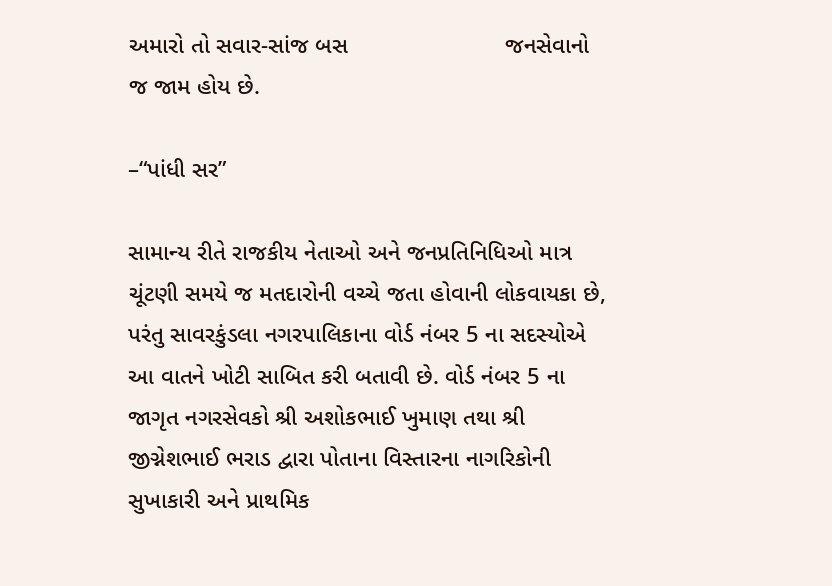અમારો તો સવાર-સાંજ બસ                        જનસેવાનો જ જામ હોય છે.

–“પાંધી સર”

સામાન્ય રીતે રાજકીય નેતાઓ અને જનપ્રતિનિધિઓ માત્ર ચૂંટણી સમયે જ મતદારોની વચ્ચે જતા હોવાની લોકવાયકા છે, પરંતુ સાવરકુંડલા નગરપાલિકાના વોર્ડ નંબર 5 ના સદસ્યોએ આ વાતને ખોટી સાબિત કરી બતાવી છે. વોર્ડ નંબર 5 ના જાગૃત નગરસેવકો શ્રી અશોકભાઈ ખુમાણ તથા શ્રી જીગ્નેશભાઈ ભરાડ દ્વારા પોતાના વિસ્તારના નાગરિકોની સુખાકારી અને પ્રાથમિક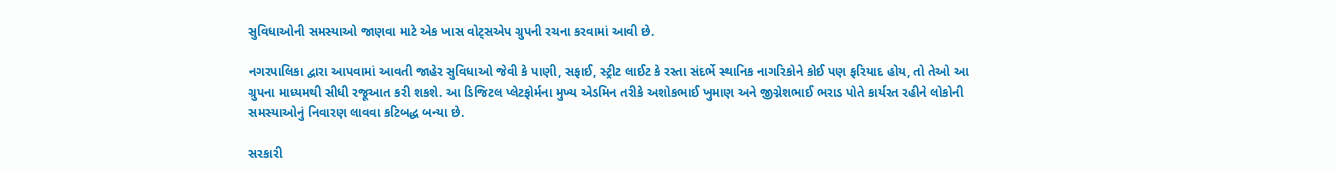સુવિધાઓની સમસ્યાઓ જાણવા માટે એક ખાસ વોટ્સએપ ગ્રુપની રચના કરવામાં આવી છે.

નગરપાલિકા દ્વારા આપવામાં આવતી જાહેર સુવિધાઓ જેવી કે પાણી, સફાઈ, સ્ટ્રીટ લાઈટ કે રસ્તા સંદર્ભે સ્થાનિક નાગરિકોને કોઈ પણ ફરિયાદ હોય, તો તેઓ આ ગ્રુપના માધ્યમથી સીધી રજૂઆત કરી શકશે. આ ડિજિટલ પ્લેટફોર્મના મુખ્ય એડમિન તરીકે અશોકભાઈ ખુમાણ અને જીગ્નેશભાઈ ભરાડ પોતે કાર્યરત રહીને લોકોની સમસ્યાઓનું નિવારણ લાવવા કટિબદ્ધ બન્યા છે.

સરકારી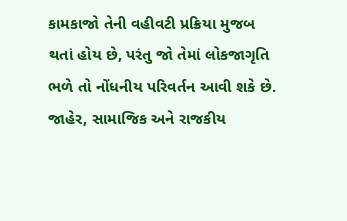કામકાજો તેની વહીવટી પ્રક્રિયા મુજબ થતાં હોય છે, પરંતુ જો તેમાં લોકજાગૃતિ ભળે તો નોંધનીય પરિવર્તન આવી શકે છે. જાહેર, સામાજિક અને રાજકીય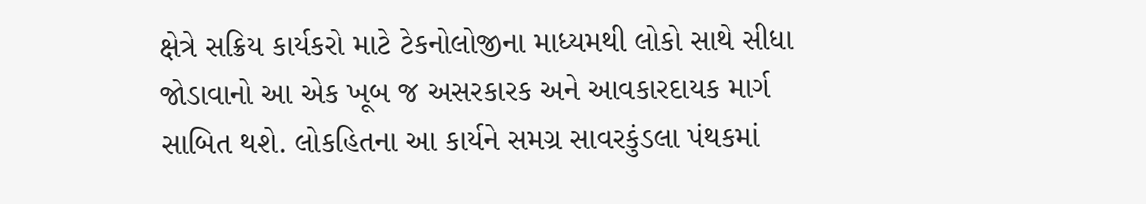ક્ષેત્રે સક્રિય કાર્યકરો માટે ટેકનોલોજીના માધ્યમથી લોકો સાથે સીધા જોડાવાનો આ એક ખૂબ જ અસરકારક અને આવકારદાયક માર્ગ સાબિત થશે. લોકહિતના આ કાર્યને સમગ્ર સાવરકુંડલા પંથકમાં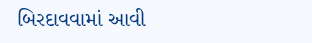બિરદાવવામાં આવી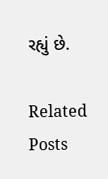રહ્યું છે.

Related Posts